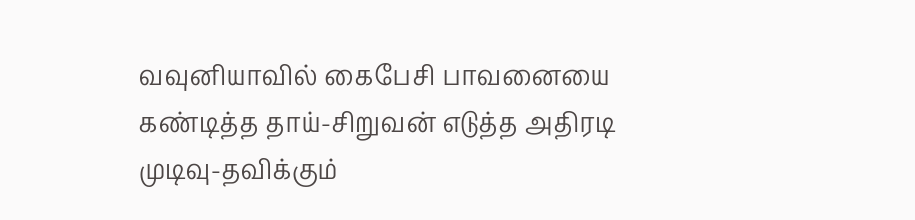வவுனியாவில் கைபேசி பாவனையை கண்டித்த தாய்-சிறுவன் எடுத்த அதிரடி முடிவு-தவிக்கும்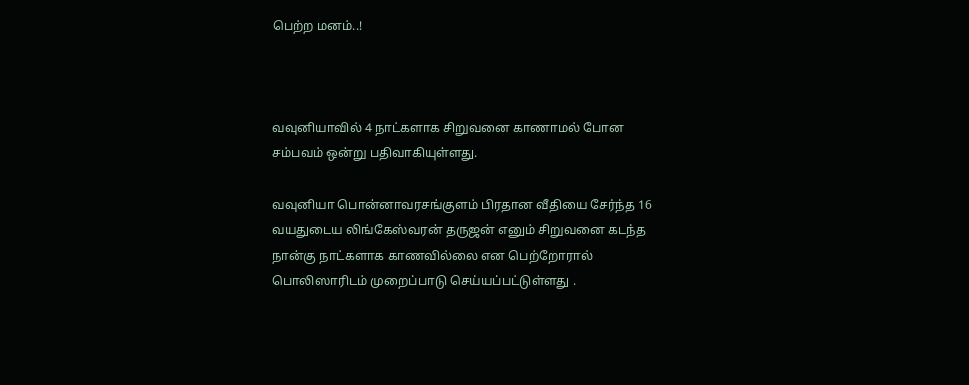பெற்ற மனம்..!



வவுனியாவில் 4 நாட்களாக சிறுவனை காணாமல் போன சம்பவம் ஒன்று பதிவாகியுள்ளது.

வவுனியா பொன்னாவரசங்குளம் பிரதான வீதியை சேர்ந்த 16 வயதுடைய லிங்கேஸ்வரன் தருஜன் எனும் சிறுவனை கடந்த நான்கு நாட்களாக காணவில்லை என பெற்றோரால் பொலிஸாரிடம் முறைப்பாடு செய்யப்பட்டுள்ளது .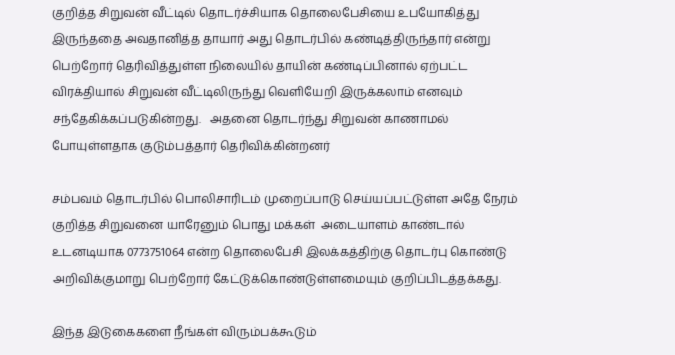குறித்த சிறுவன் வீட்டில் தொடர்ச்சியாக தொலைபேசியை உபயோகித்து இருந்ததை அவதானித்த தாயார் அது தொடர்பில் கண்டித்திருந்தார் என்று பெற்றோர் தெரிவித்துள்ள நிலையில் தாயின் கண்டிப்பினால் ஏற்பட்ட விரக்தியால் சிறுவன் வீட்டிலிருந்து வெளியேறி இருக்கலாம் எனவும் சந்தேகிக்கப்படுகின்றது.   அதனை தொடர்ந்து சிறுவன் காணாமல் போயுள்ளதாக குடும்பத்தார் தெரிவிக்கின்றனர்

சம்பவம் தொடர்பில் பொலிசாரிடம் முறைப்பாடு செய்யப்பட்டுள்ள அதே நேரம்  குறித்த சிறுவனை யாரேனும் பொது மக்கள்  அடையாளம் காண்டால் உடனடியாக 0773751064 என்ற தொலைபேசி இலக்கத்திற்கு தொடர்பு கொண்டு அறிவிக்குமாறு பெற்றோர் கேட்டுக்கொண்டுள்ளமையும் குறிப்பிடத்தக்கது.

இந்த இடுகைகளை நீங்கள் விரும்பக்கூடும்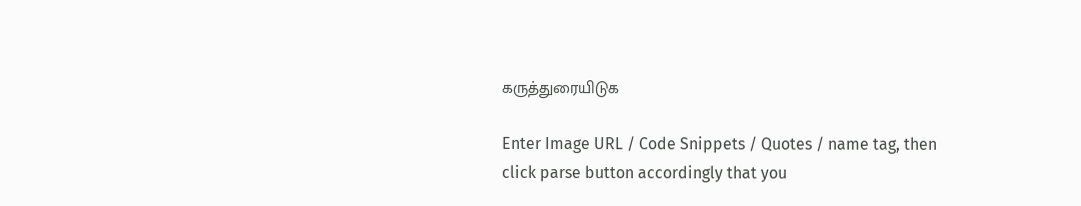கருத்துரையிடுக

Enter Image URL / Code Snippets / Quotes / name tag, then click parse button accordingly that you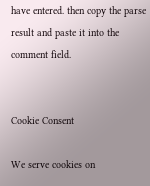have entered. then copy the parse result and paste it into the comment field.


Cookie Consent

We serve cookies on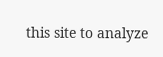this site to analyze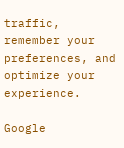traffic, remember your preferences, and optimize your experience.

Google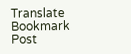Translate
Bookmark Post